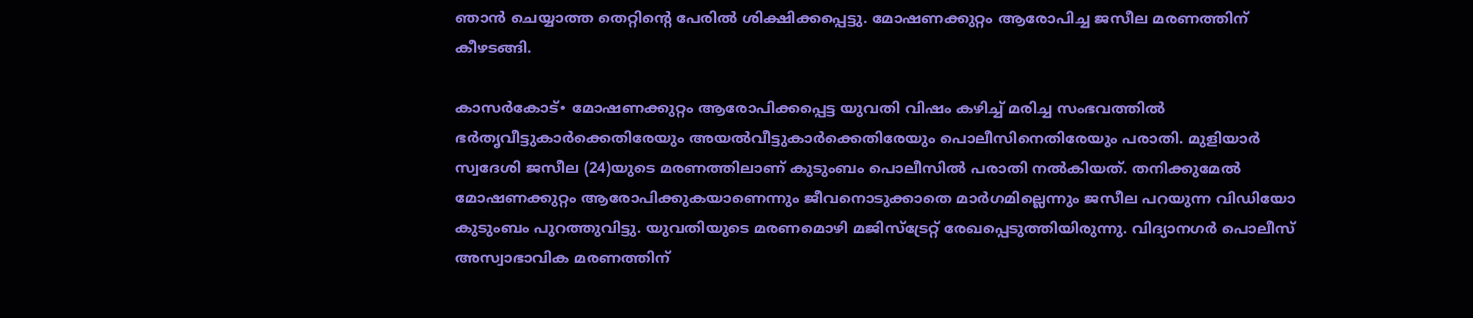ഞാൻ ചെയ്യാത്ത തെറ്റിന്റെ പേരിൽ ശിക്ഷിക്കപ്പെട്ടു. മോഷണക്കുറ്റം ആരോപിച്ച ജസീല മരണത്തിന് കീഴടങ്ങി.

കാസർകോട്∙ മോഷണക്കുറ്റം ആരോപിക്കപ്പെട്ട യുവതി വിഷം കഴിച്ച് മരിച്ച സംഭവത്തിൽ ഭർതൃവീട്ടുകാർക്കെതിരേയും അയൽവീട്ടുകാർക്കെതിരേയും പൊലീസിനെതിരേയും പരാതി. മുളിയാർ സ്വദേശി ജസീല (24)യുടെ മരണത്തിലാണ് കുടുംബം പൊലീസിൽ പരാതി നൽകിയത്. തനിക്കുമേൽ മോഷണക്കുറ്റം ആരോപിക്കുകയാണെന്നും ജീവനൊടുക്കാതെ മാർഗമില്ലെന്നും ജസീല പറയുന്ന വിഡിയോ കുടുംബം പുറത്തുവിട്ടു. യുവതിയുടെ മരണമൊഴി മജിസ്‌ട്രേറ്റ് രേഖപ്പെടുത്തിയിരുന്നു. വിദ്യാനഗർ പൊലീസ് അസ്വാഭാവിക മരണത്തിന്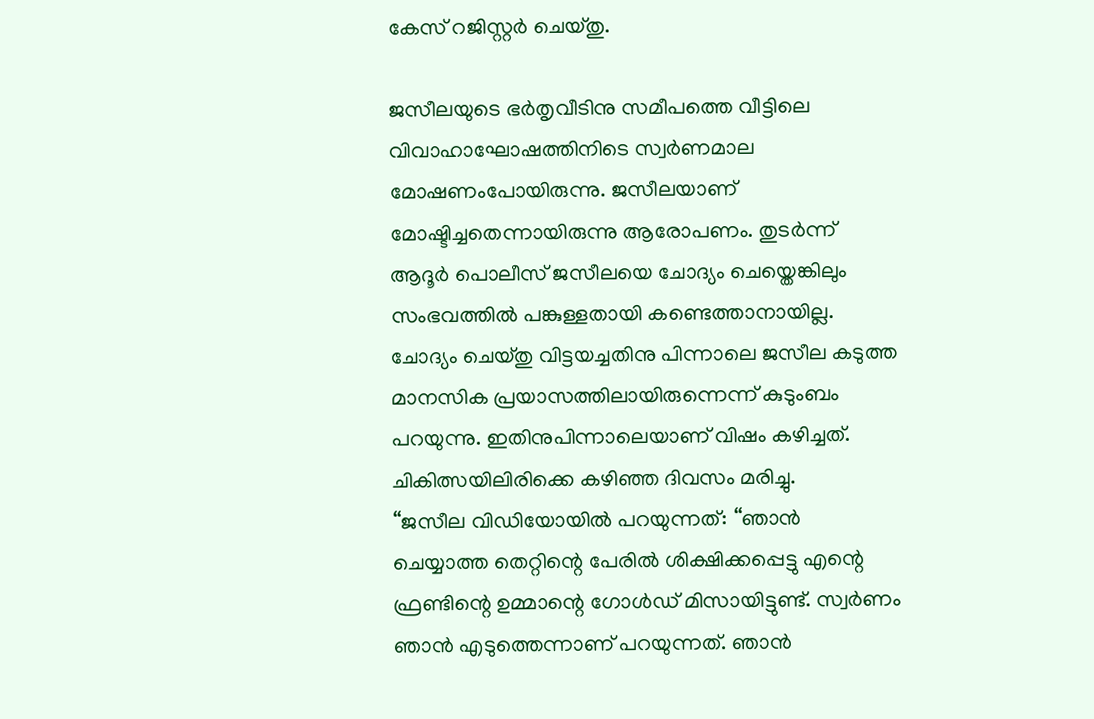കേസ് റജിസ്റ്റർ ചെയ്തു.

ജസീലയുടെ ഭർതൃവീടിനു സമീപത്തെ വീട്ടിലെ വിവാഹാഘോഷത്തിനിടെ സ്വർണമാല മോഷണംപോയിരുന്നു. ജസീലയാണ് മോഷ്ടിച്ചതെന്നായിരുന്നു ആരോപണം. തുടർന്ന് ആദൂർ പൊലീസ് ജസീലയെ ചോദ്യം ചെയ്തെങ്കിലും സംഭവത്തിൽ പങ്കുള്ളതായി കണ്ടെത്താനായില്ല. ചോദ്യം ചെയ്തു വിട്ടയച്ചതിനു പിന്നാലെ ജസീല കടുത്ത മാനസിക പ്രയാസത്തിലായിരുന്നെന്ന് കുടുംബം പറയുന്നു. ഇതിനുപിന്നാലെയാണ് വിഷം കഴിച്ചത്. ചികിത്സയിലിരിക്കെ കഴിഞ്ഞ ദിവസം മരിച്ചു.
“ജസീല വിഡിയോയിൽ പറയുന്നത്: ‘‘ഞാൻ ചെയ്യാത്ത തെറ്റിന്റെ പേരിൽ ശിക്ഷിക്കപ്പെട്ടു എന്റെ ഫ്രണ്ടിന്റെ ഉമ്മാന്റെ ഗോൾഡ് മിസായിട്ടുണ്ട്. സ്വർണം ഞാൻ എടുത്തെന്നാണ് പറയുന്നത്. ഞാൻ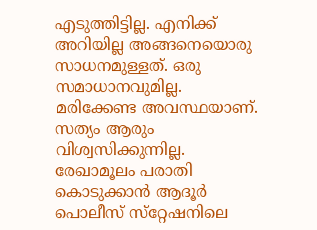എടുത്തിട്ടില്ല. എനിക്ക് അറിയില്ല അങ്ങനെയൊരു സാധനമുള്ളത്. ഒരു സമാധാനവുമില്ല. മരിക്കേണ്ട അവസ്ഥയാണ്. സത്യം ആരും വിശ്വസിക്കുന്നില്ല. രേഖാമൂലം പരാതി കൊടുക്കാൻ ആദൂർ പൊലീസ് സ്‌റ്റേഷനിലെ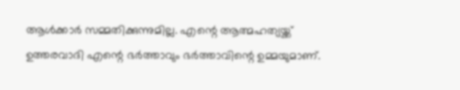ആൾക്കാർ സമ്മതിക്കുന്നുമില്ല. എന്റെ ആത്മഹത്യയ്ക്ക് ഉത്തരവാദി എന്റെ ഭർത്താവും ഭർത്താവിന്റെ ഉമ്മയുമാണ്.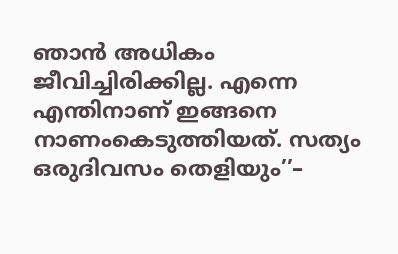ഞാൻ അധികം ജീവിച്ചിരിക്കില്ല. എന്നെ എന്തിനാണ് ഇങ്ങനെ നാണംകെടുത്തിയത്. സത്യം ഒരുദിവസം തെളിയും’’–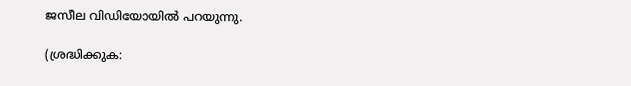ജസീല വിഡിയോയിൽ പറയുന്നു.

(ശ്രദ്ധിക്കുക: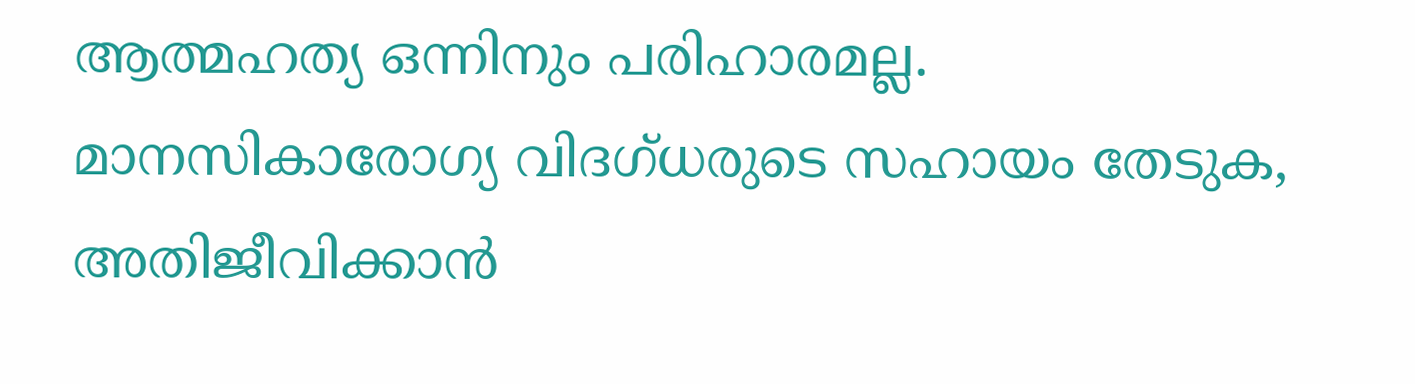ആത്മഹ‌ത്യ ഒന്നിനും പരിഹാരമല്ല. മാനസികാരോഗ്യ വിദഗ്‌ധരുടെ സഹായം തേടുക, അതിജീവിക്കാൻ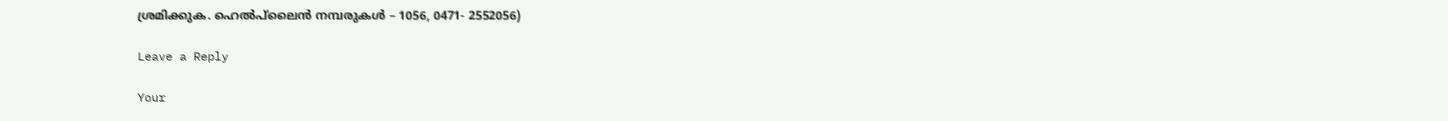ശ്രമിക്കുക. ഹെൽപ്‌ലൈൻ നമ്പരുകൾ – 1056, 0471- 2552056)

Leave a Reply

Your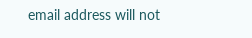email address will not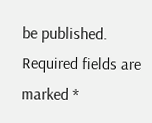be published. Required fields are marked *